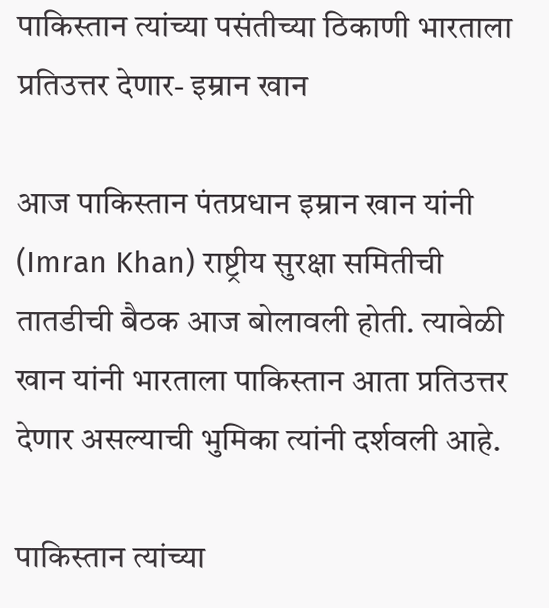पाकिस्तान त्यांच्या पसंतीच्या ठिकाणी भारताला प्रतिउत्तर देणार- इम्रान खान

आज पाकिस्तान पंतप्रधान इम्रान खान यांनी (Imran Khan) राष्ट्रीय सुरक्षा समितीची तातडीची बैठक आज बोलावली होती. त्यावेळी खान यांनी भारताला पाकिस्तान आता प्रतिउत्तर देणार असल्याची भुमिका त्यांनी दर्शवली आहे.

पाकिस्तान त्यांच्या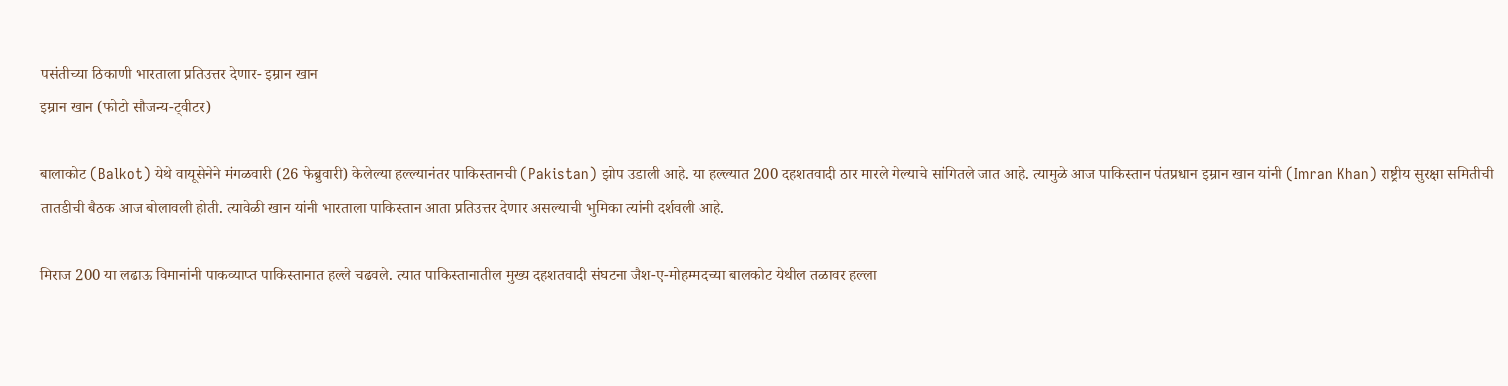पसंतीच्या ठिकाणी भारताला प्रतिउत्तर देणार- इम्रान खान
इम्रान खान (फोटो सौजन्य-ट्वीटर)

बालाकोट (Balkot) येथे वायूसेनेने मंगळवारी (26 फेब्रुवारी) केलेल्या हल्ल्यानंतर पाकिस्तानची (Pakistan) झोप उडाली आहे. या हल्ल्यात 200 दहशतवादी ठार मारले गेल्याचे सांगितले जात आहे. त्यामुळे आज पाकिस्तान पंतप्रधान इम्रान खान यांनी (Imran Khan) राष्ट्रीय सुरक्षा समितीची तातडीची बैठक आज बोलावली होती. त्यावेळी खान यांनी भारताला पाकिस्तान आता प्रतिउत्तर देणार असल्याची भुमिका त्यांनी दर्शवली आहे.

मिराज 200 या लढाऊ विमानांनी पाकव्याप्त पाकिस्तानात हल्ले चढवले. त्यात पाकिस्तानातील मुख्य दहशतवादी संघटना जैश-ए-मोहम्मदच्या बालकोट येथील तळावर हल्ला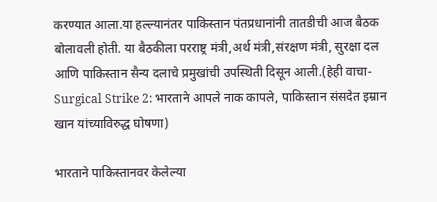करण्यात आला.या हल्ल्यानंतर पाकिस्तान पंतप्रधानांनी तातडीची आज बैठक बोलावली होती. या बैठकीला परराष्ट्र मंत्री,अर्थ मंत्री,संरक्षण मंत्री, सुरक्षा दल आणि पाकिस्तान सैन्य दलाचे प्रमुखांची उपस्थिती दिसून आली.(हेही वाचा-Surgical Strike 2: भारताने आपले नाक कापले, पाकिस्तान संसदेत इम्रान खान यांच्याविरुद्ध घोषणा)

भारताने पाकिस्तानवर केलेल्या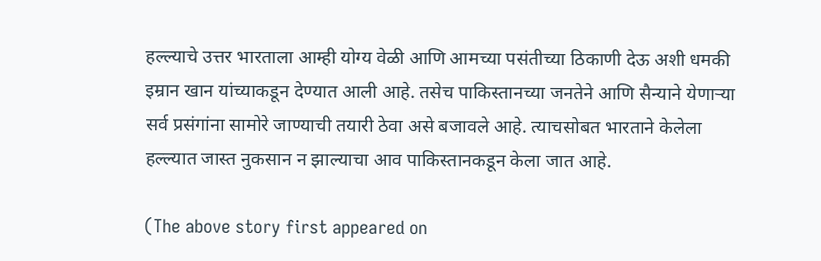हल्ल्याचे उत्तर भारताला आम्ही योग्य वेळी आणि आमच्या पसंतीच्या ठिकाणी देऊ अशी धमकी इम्रान खान यांच्याकडून देण्यात आली आहे. तसेच पाकिस्तानच्या जनतेने आणि सैन्याने येणाऱ्या सर्व प्रसंगांना सामोरे जाण्याची तयारी ठेवा असे बजावले आहे. त्याचसोबत भारताने केलेला हल्ल्यात जास्त नुकसान न झाल्याचा आव पाकिस्तानकडून केला जात आहे.

(The above story first appeared on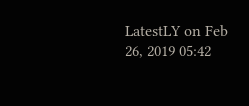LatestLY on Feb 26, 2019 05:42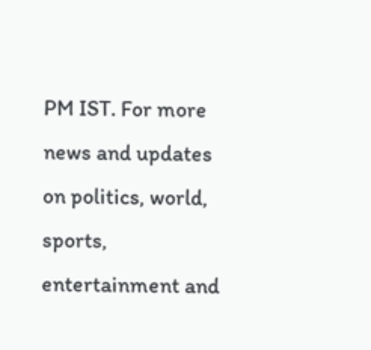PM IST. For more news and updates on politics, world, sports, entertainment and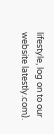lifestyle, log on to our website latestly.com).